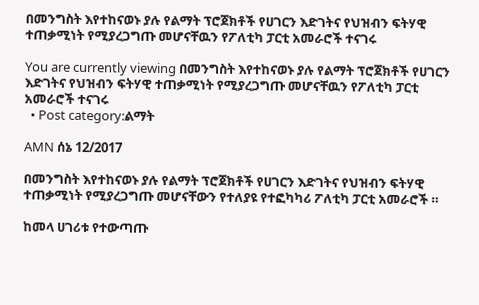በመንግስት እየተከናወኑ ያሉ የልማት ፕሮጀክቶች የሀገርን እድገትና የህዝብን ፍትሃዊ ተጠቃሚነት የሚያረጋግጡ መሆናቸዉን የፖለቲካ ፓርቲ አመራሮች ተናገሩ

You are currently viewing በመንግስት እየተከናወኑ ያሉ የልማት ፕሮጀክቶች የሀገርን እድገትና የህዝብን ፍትሃዊ ተጠቃሚነት የሚያረጋግጡ መሆናቸዉን የፖለቲካ ፓርቲ አመራሮች ተናገሩ
  • Post category:ልማት

AMN ሰኔ 12/2017

በመንግስት እየተከናወኑ ያሉ የልማት ፕሮጀክቶች የሀገርን እድገትና የህዝብን ፍትሃዊ ተጠቃሚነት የሚያረጋግጡ መሆናቸውን የተለያዩ የተፎካካሪ ፖለቲካ ፓርቲ አመራሮች ።

ከመላ ሀገሪቱ የተውጣጡ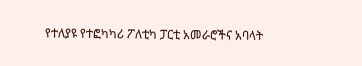የተለያዩ የተፎካካሪ ፖለቲካ ፓርቲ አመራሮችና አባላት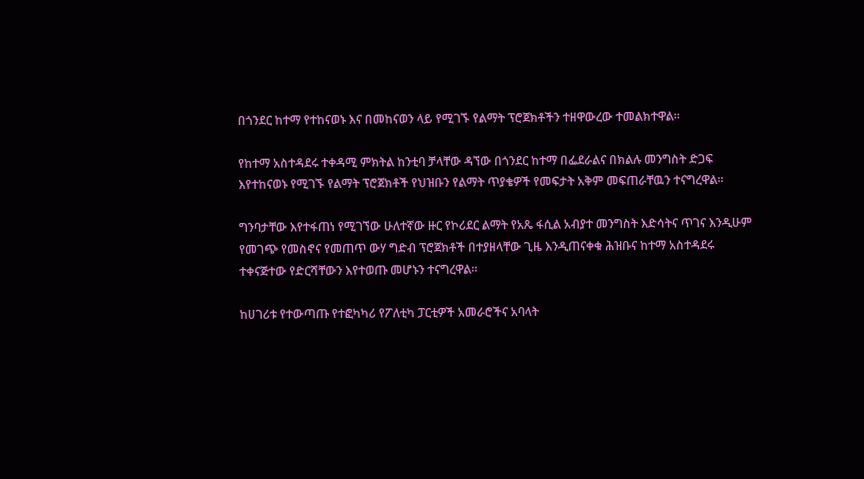በጎንደር ከተማ የተከናወኑ እና በመከናወን ላይ የሚገኙ የልማት ፕሮጀክቶችን ተዘዋውረው ተመልክተዋል፡፡

የከተማ አስተዳደሩ ተቀዳሚ ምክትል ከንቲባ ቻላቸው ዳኘው በጎንደር ከተማ በፌደራልና በክልሉ መንግስት ድጋፍ እየተከናወኑ የሚገኙ የልማት ፕሮጀክቶች የህዝቡን የልማት ጥያቄዎች የመፍታት አቅም መፍጠራቸዉን ተናግረዋል፡፡

ግንባታቸው እየተፋጠነ የሚገኘው ሁለተኛው ዙር የኮሪደር ልማት የአጼ ፋሲል አብያተ መንግስት እድሳትና ጥገና እንዲሁም የመገጭ የመስኖና የመጠጥ ውሃ ግድብ ፕሮጀክቶች በተያዘላቸው ጊዜ እንዲጠናቀቁ ሕዝቡና ከተማ አስተዳደሩ ተቀናጅተው የድርሻቸውን እየተወጡ መሆኑን ተናግረዋል፡፡

ከሀገሪቱ የተውጣጡ የተፎካካሪ የፖለቲካ ፓርቲዎች አመራሮችና አባላት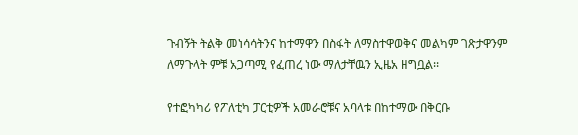ጉብኝት ትልቅ መነሳሳትንና ከተማዋን በስፋት ለማስተዋወቅና መልካም ገጽታዋንም ለማጉላት ምቹ አጋጣሚ የፈጠረ ነው ማለታቸዉን ኢዜአ ዘግቧል፡፡

የተፎካካሪ የፖለቲካ ፓርቲዎች አመራሮቹና አባላቱ በከተማው በቅርቡ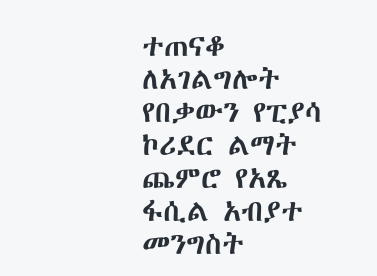ተጠናቆ ለአገልግሎት የበቃውን የፒያሳ ኮሪደር ልማት ጨምሮ የአጼ ፋሲል አብያተ መንግስት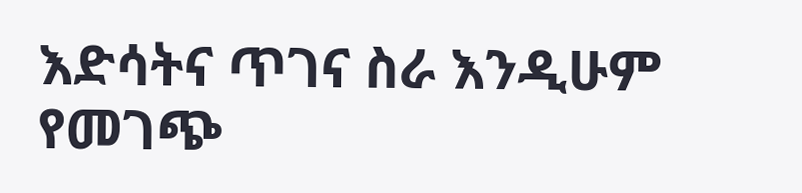እድሳትና ጥገና ስራ እንዲሁም የመገጭ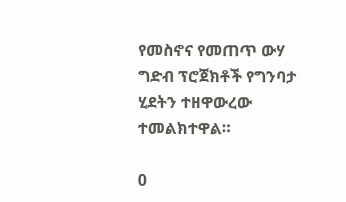የመስኖና የመጠጥ ውሃ ግድብ ፕሮጀክቶች የግንባታ ሂደትን ተዘዋውረው ተመልክተዋል።

0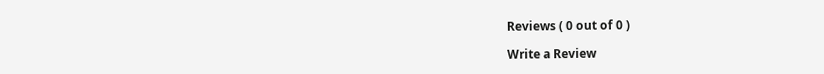Reviews ( 0 out of 0 )

Write a Review